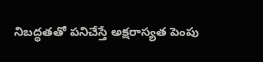నిబద్ధతతో పనిచేస్తే అక్షరాస్యత పెంపు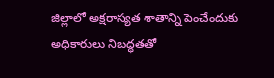జిల్లాలో అక్షరాస్యత శాతాన్ని పెంచేందుకు అధికారులు నిబద్ధతతో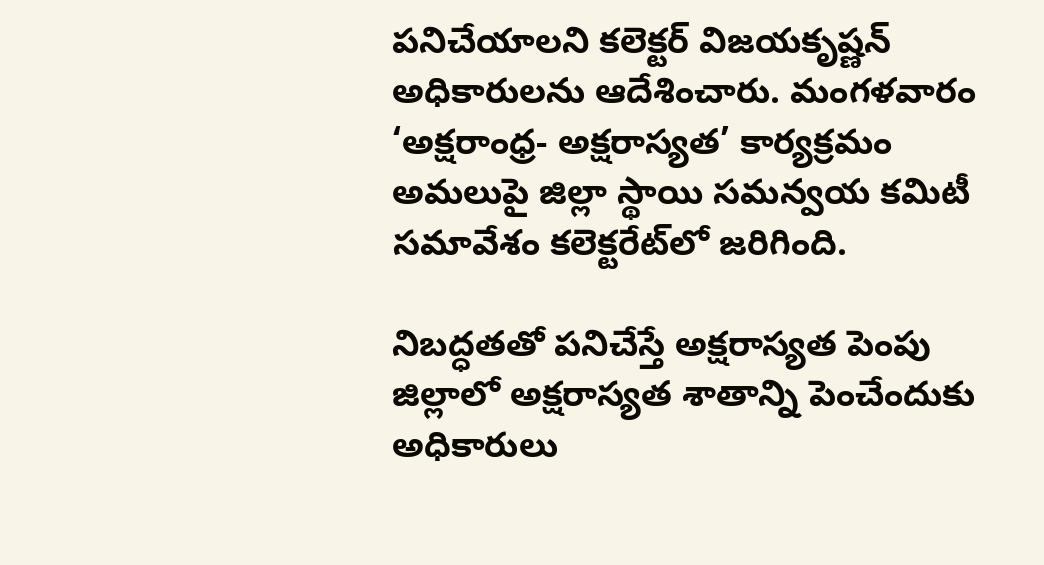పనిచేయాలని కలెక్టర్‌ విజయకృష్ణన్‌ అధికారులను ఆదేశించారు. మంగళవారం ‘అక్షరాంధ్ర- అక్షరాస్యత’ కార్యక్రమం అమలుపై జిల్లా స్థాయి సమన్వయ కమిటీ సమావేశం కలెక్టరేట్‌లో జరిగింది.

నిబద్ధతతో పనిచేస్తే అక్షరాస్యత పెంపు
జిల్లాలో అక్షరాస్యత శాతాన్ని పెంచేందుకు అధికారులు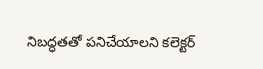నిబద్ధతతో పనిచేయాలని కలెక్టర్‌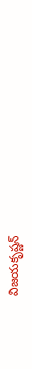విజయకృష్ణన్‌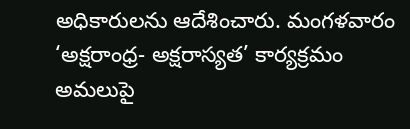అధికారులను ఆదేశించారు. మంగళవారం ‘అక్షరాంధ్ర- అక్షరాస్యత’ కార్యక్రమం అమలుపై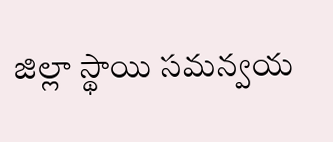జిల్లా స్థాయి సమన్వయ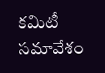కమిటీ సమావేశం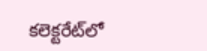కలెక్టరేట్‌లో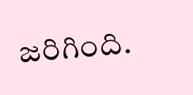జరిగింది.